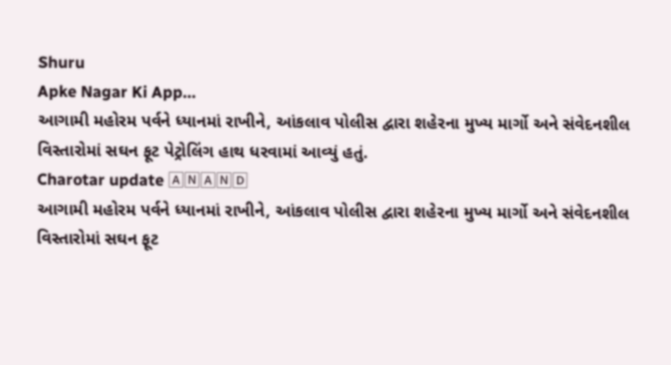Shuru
Apke Nagar Ki App…
આગામી મહોરમ પર્વને ધ્યાનમાં રાખીને, આંકલાવ પોલીસ દ્વારા શહેરના મુખ્ય માર્ગો અને સંવેદનશીલ વિસ્તારોમાં સઘન ફૂટ પેટ્રોલિંગ હાથ ધરવામાં આવ્યું હતું.
Charotar update 🄰🄽🄰🄽🄳
આગામી મહોરમ પર્વને ધ્યાનમાં રાખીને, આંકલાવ પોલીસ દ્વારા શહેરના મુખ્ય માર્ગો અને સંવેદનશીલ વિસ્તારોમાં સઘન ફૂટ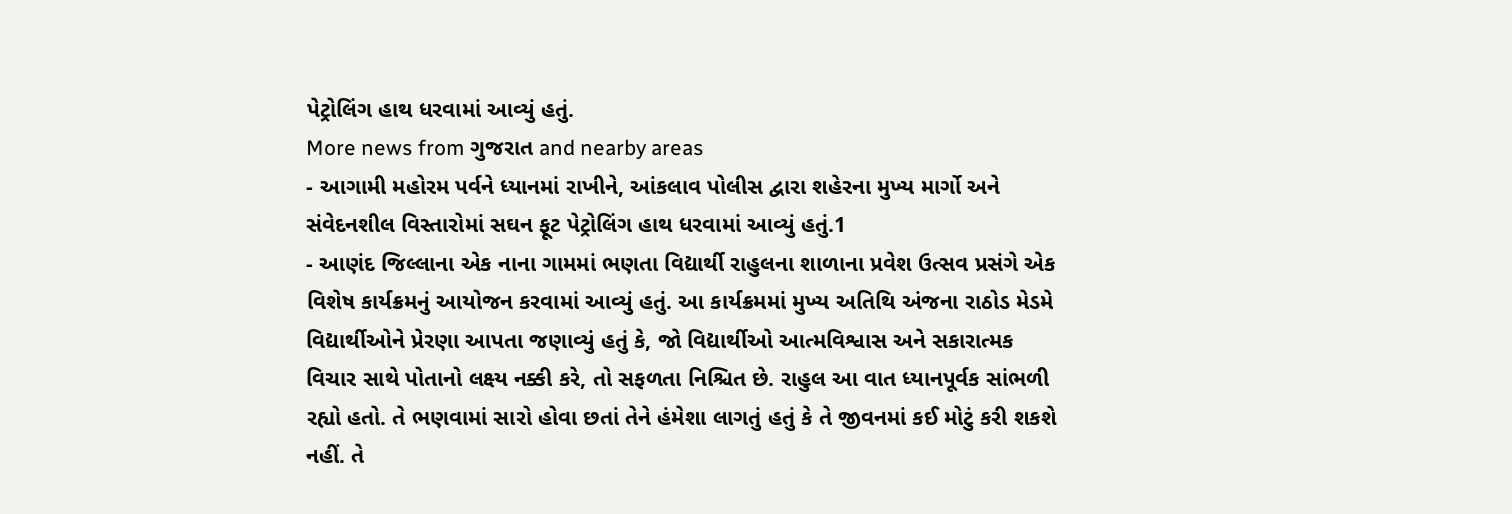પેટ્રોલિંગ હાથ ધરવામાં આવ્યું હતું.
More news from ગુજરાત and nearby areas
- આગામી મહોરમ પર્વને ધ્યાનમાં રાખીને, આંકલાવ પોલીસ દ્વારા શહેરના મુખ્ય માર્ગો અને સંવેદનશીલ વિસ્તારોમાં સઘન ફૂટ પેટ્રોલિંગ હાથ ધરવામાં આવ્યું હતું.1
- આણંદ જિલ્લાના એક નાના ગામમાં ભણતા વિદ્યાર્થી રાહુલના શાળાના પ્રવેશ ઉત્સવ પ્રસંગે એક વિશેષ કાર્યક્રમનું આયોજન કરવામાં આવ્યું હતું. આ કાર્યક્રમમાં મુખ્ય અતિથિ અંજના રાઠોડ મેડમે વિદ્યાર્થીઓને પ્રેરણા આપતા જણાવ્યું હતું કે, જો વિદ્યાર્થીઓ આત્મવિશ્વાસ અને સકારાત્મક વિચાર સાથે પોતાનો લક્ષ્ય નક્કી કરે, તો સફળતા નિશ્ચિત છે. રાહુલ આ વાત ધ્યાનપૂર્વક સાંભળી રહ્યો હતો. તે ભણવામાં સારો હોવા છતાં તેને હંમેશા લાગતું હતું કે તે જીવનમાં કઈ મોટું કરી શકશે નહીં. તે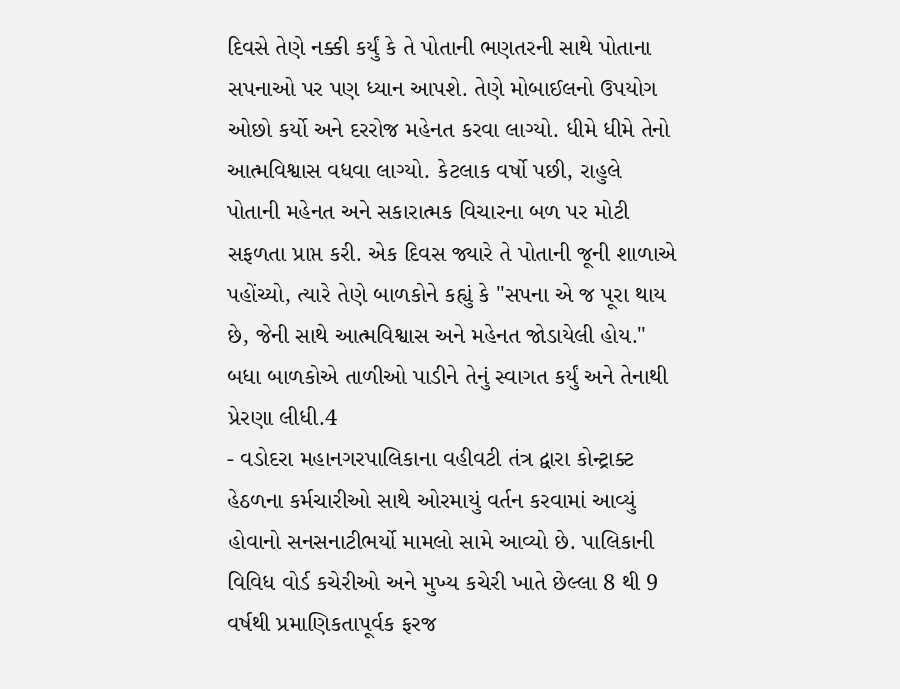દિવસે તેણે નક્કી કર્યું કે તે પોતાની ભણતરની સાથે પોતાના સપનાઓ પર પણ ધ્યાન આપશે. તેણે મોબાઈલનો ઉપયોગ ઓછો કર્યો અને દરરોજ મહેનત કરવા લાગ્યો. ધીમે ધીમે તેનો આત્મવિશ્વાસ વધવા લાગ્યો. કેટલાક વર્ષો પછી, રાહુલે પોતાની મહેનત અને સકારાત્મક વિચારના બળ પર મોટી સફળતા પ્રાપ્ત કરી. એક દિવસ જ્યારે તે પોતાની જૂની શાળાએ પહોંચ્યો, ત્યારે તેણે બાળકોને કહ્યું કે "સપના એ જ પૂરા થાય છે, જેની સાથે આત્મવિશ્વાસ અને મહેનત જોડાયેલી હોય." બધા બાળકોએ તાળીઓ પાડીને તેનું સ્વાગત કર્યું અને તેનાથી પ્રેરણા લીધી.4
- વડોદરા મહાનગરપાલિકાના વહીવટી તંત્ર દ્વારા કોન્ટ્રાક્ટ હેઠળના કર્મચારીઓ સાથે ઓરમાયું વર્તન કરવામાં આવ્યું હોવાનો સનસનાટીભર્યો મામલો સામે આવ્યો છે. પાલિકાની વિવિધ વોર્ડ કચેરીઓ અને મુખ્ય કચેરી ખાતે છેલ્લા 8 થી 9 વર્ષથી પ્રમાણિકતાપૂર્વક ફરજ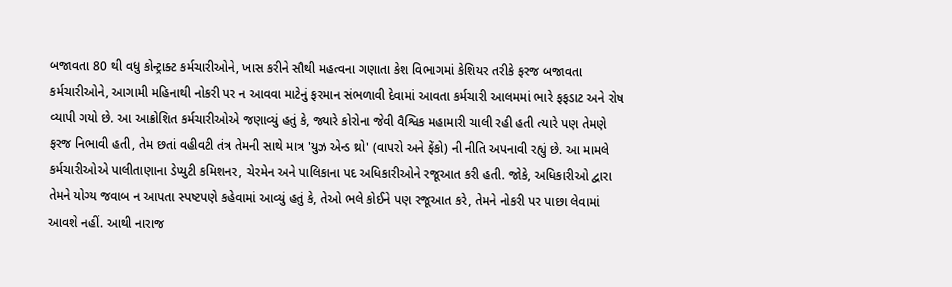બજાવતા 80 થી વધુ કોન્ટ્રાક્ટ કર્મચારીઓને, ખાસ કરીને સૌથી મહત્વના ગણાતા કેશ વિભાગમાં કેશિયર તરીકે ફરજ બજાવતા કર્મચારીઓને, આગામી મહિનાથી નોકરી પર ન આવવા માટેનું ફરમાન સંભળાવી દેવામાં આવતા કર્મચારી આલમમાં ભારે ફફડાટ અને રોષ વ્યાપી ગયો છે. આ આક્રોશિત કર્મચારીઓએ જણાવ્યું હતું કે, જ્યારે કોરોના જેવી વૈશ્વિક મહામારી ચાલી રહી હતી ત્યારે પણ તેમણે ફરજ નિભાવી હતી, તેમ છતાં વહીવટી તંત્ર તેમની સાથે માત્ર 'યુઝ એન્ડ થ્રો' (વાપરો અને ફેંકો) ની નીતિ અપનાવી રહ્યું છે. આ મામલે કર્મચારીઓએ પાલીતાણાના ડેપ્યુટી કમિશનર, ચેરમેન અને પાલિકાના પદ અધિકારીઓને રજૂઆત કરી હતી. જોકે, અધિકારીઓ દ્વારા તેમને યોગ્ય જવાબ ન આપતા સ્પષ્ટપણે કહેવામાં આવ્યું હતું કે, તેઓ ભલે કોઈને પણ રજૂઆત કરે, તેમને નોકરી પર પાછા લેવામાં આવશે નહીં. આથી નારાજ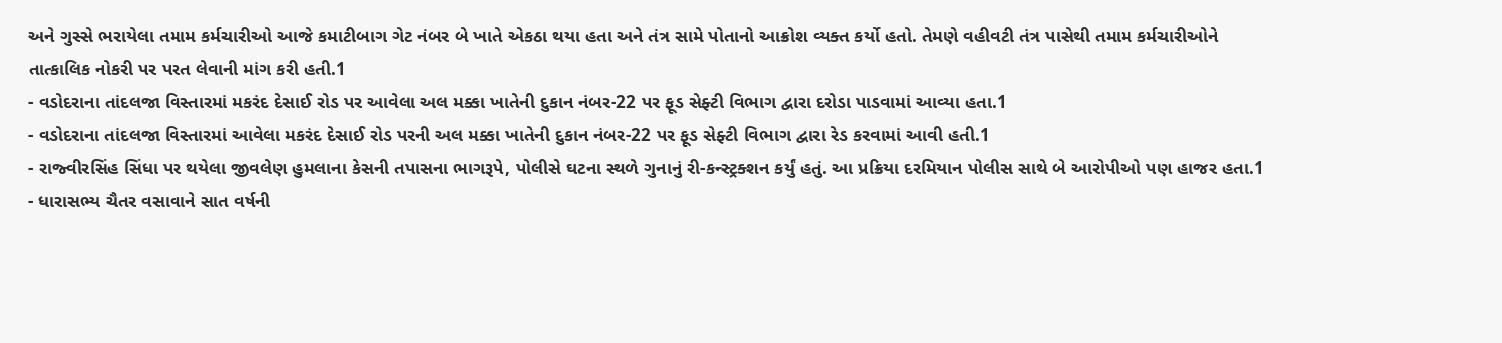અને ગુસ્સે ભરાયેલા તમામ કર્મચારીઓ આજે કમાટીબાગ ગેટ નંબર બે ખાતે એકઠા થયા હતા અને તંત્ર સામે પોતાનો આક્રોશ વ્યક્ત કર્યો હતો. તેમણે વહીવટી તંત્ર પાસેથી તમામ કર્મચારીઓને તાત્કાલિક નોકરી પર પરત લેવાની માંગ કરી હતી.1
- વડોદરાના તાંદલજા વિસ્તારમાં મકરંદ દેસાઈ રોડ પર આવેલા અલ મક્કા ખાતેની દુકાન નંબર-22 પર ફૂડ સેફ્ટી વિભાગ દ્વારા દરોડા પાડવામાં આવ્યા હતા.1
- વડોદરાના તાંદલજા વિસ્તારમાં આવેલા મકરંદ દેસાઈ રોડ પરની અલ મક્કા ખાતેની દુકાન નંબર-22 પર ફૂડ સેફ્ટી વિભાગ દ્વારા રેડ કરવામાં આવી હતી.1
- રાજ્વીરસિંહ સિંધા પર થયેલા જીવલેણ હુમલાના કેસની તપાસના ભાગરૂપે, પોલીસે ઘટના સ્થળે ગુનાનું રી-કન્સ્ટ્રક્શન કર્યું હતું. આ પ્રક્રિયા દરમિયાન પોલીસ સાથે બે આરોપીઓ પણ હાજર હતા.1
- ધારાસભ્ય ચૈતર વસાવાને સાત વર્ષની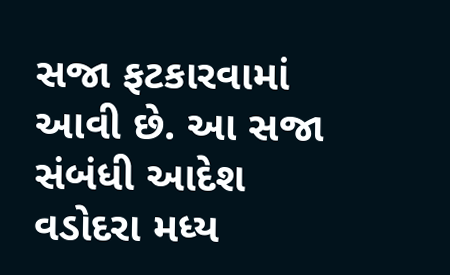સજા ફટકારવામાં આવી છે. આ સજા સંબંધી આદેશ વડોદરા મધ્ય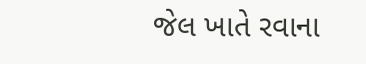જેલ ખાતે રવાના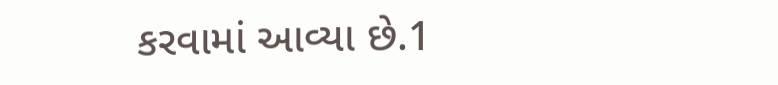કરવામાં આવ્યા છે.1